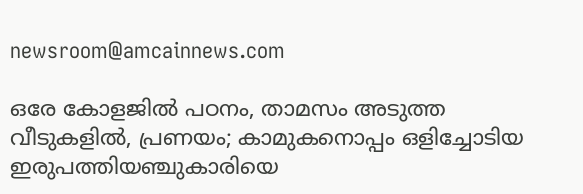newsroom@amcainnews.com

ഒരേ കോളജിൽ പഠനം, താമസം അടുത്ത വീടുകളിൽ, പ്രണയം; കാമുകനൊപ്പം ഒളിച്ചോടിയ ഇരുപത്തിയഞ്ചുകാരിയെ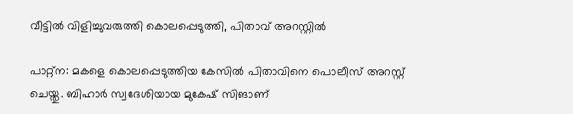വീട്ടിൽ വിളിച്ചുവരുത്തി കൊലപ്പെടുത്തി, പിതാവ് അറസ്റ്റിൽ

പാറ്റ്ന: മകളെ കൊലപ്പെടുത്തിയ കേസിൽ പിതാവിനെ പൊലീസ് അറസ്റ്റ് ചെയ്തു. ബിഹാർ സ്വദേശിയായ മുകേഷ് സിങാണ്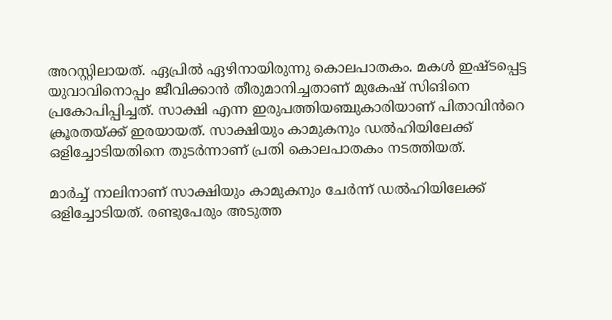അറസ്റ്റിലായത്. ഏപ്രിൽ ഏഴിനായിരുന്നു കൊലപാതകം. മകൾ ഇഷ്ടപ്പെട്ട യുവാവിനൊപ്പം ജീവിക്കാൻ തീരുമാനിച്ചതാണ് മുകേഷ് സിങിനെ പ്രകോപിപ്പിച്ചത്. സാക്ഷി എന്ന ഇരുപത്തിയഞ്ചുകാരിയാണ് പിതാവിൻറെ ക്രൂരതയ്ക്ക് ഇരയായത്. സാക്ഷിയും കാമുകനും ഡൽഹിയിലേക്ക് ഒളിച്ചോടിയതിനെ തുടർന്നാണ് പ്രതി കൊലപാതകം നടത്തിയത്.

മാർച്ച് നാലിനാണ് സാക്ഷിയും കാമുകനും ചേർന്ന് ഡൽഹിയിലേക്ക് ഒളിച്ചോടിയത്. രണ്ടുപേരും അടുത്ത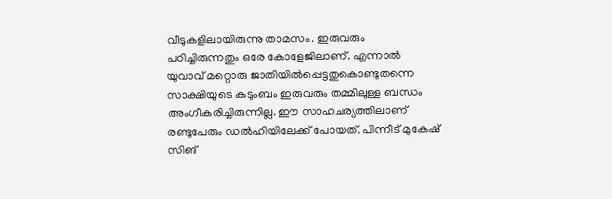വീടുകളിലായിരുന്നു താമസം. ഇരുവരും പഠിച്ചിരുന്നതും ഒരേ കോളേജിലാണ്. എന്നാൽ യുവാവ് മറ്റൊരു ജാതിയിൽപ്പെട്ടതുകൊണ്ടുതന്നെ സാക്ഷിയുടെ കുടുംബം ഇരുവരും തമ്മിലുള്ള ബന്ധം അംഗീകരിച്ചിരുന്നില്ല. ഈ സാഹചര്യത്തിലാണ് രണ്ടുപേരും ഡൽഹിയിലേക്ക് പോയത്. പിന്നീട് മുകേഷ് സിങ്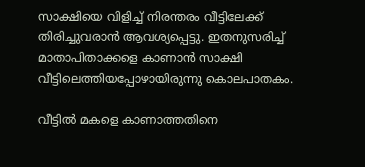സാക്ഷിയെ വിളിച്ച് നിരന്തരം വീട്ടിലേക്ക് തിരിച്ചുവരാൻ ആവശ്യപ്പെട്ടു. ഇതനുസരിച്ച് മാതാപിതാക്കളെ കാണാൻ സാക്ഷി വീട്ടിലെത്തിയപ്പോഴായിരുന്നു കൊലപാതകം.

വീട്ടിൽ മകളെ കാണാത്തതിനെ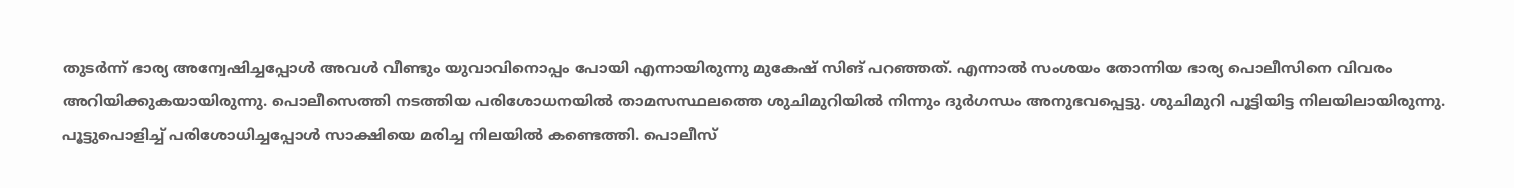തുടർന്ന് ഭാര്യ അന്വേഷിച്ചപ്പോൾ അവൾ വീണ്ടും യുവാവിനൊപ്പം പോയി എന്നായിരുന്നു മുകേഷ് സിങ് പറഞ്ഞത്. എന്നാൽ സംശയം തോന്നിയ ഭാര്യ പൊലീസിനെ വിവരം അറിയിക്കുകയായിരുന്നു. പൊലീസെത്തി നടത്തിയ പരിശോധനയിൽ താമസസ്ഥലത്തെ ശുചിമുറിയിൽ നിന്നും ദുർഗന്ധം അനുഭവപ്പെട്ടു. ശുചിമുറി പൂട്ടിയിട്ട നിലയിലായിരുന്നു. പൂട്ടുപൊളിച്ച് പരിശോധിച്ചപ്പോൾ സാക്ഷിയെ മരിച്ച നിലയിൽ കണ്ടെത്തി. പൊലീസ്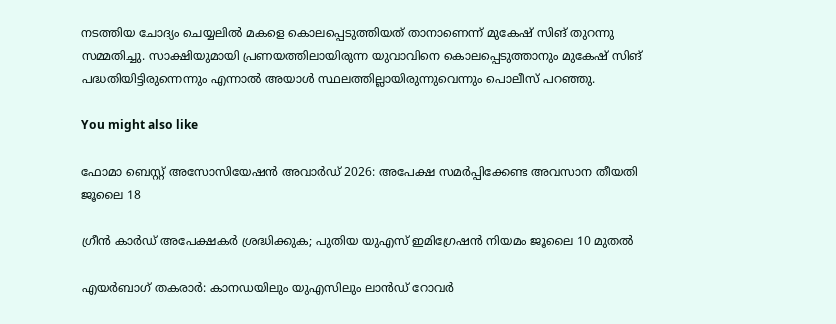നടത്തിയ ചോദ്യം ചെയ്യലിൽ മകളെ കൊലപ്പെടുത്തിയത് താനാണെന്ന് മുകേഷ് സിങ് തുറന്നു സമ്മതിച്ചു. സാക്ഷിയുമായി പ്രണയത്തിലായിരുന്ന യുവാവിനെ കൊലപ്പെടുത്താനും മുകേഷ് സിങ് പദ്ധതിയിട്ടിരുന്നെന്നും എന്നാൽ അയാൾ സ്ഥലത്തില്ലായിരുന്നുവെന്നും പൊലീസ് പറഞ്ഞു.

You might also like

ഫോമാ ബെസ്റ്റ് അസോസിയേഷന്‍ അവാര്‍ഡ് 2026: അപേക്ഷ സമര്‍പ്പിക്കേണ്ട അവസാന തീയതി ജൂലൈ 18

ഗ്രീൻ കാർഡ് അപേക്ഷകർ ശ്രദ്ധിക്കുക; പുതിയ യുഎസ് ഇമിഗ്രേഷൻ നിയമം ജൂലൈ 10 മുതൽ

എയർബാഗ് തകരാർ: കാനഡയിലും യുഎസിലും ലാൻഡ് റോവർ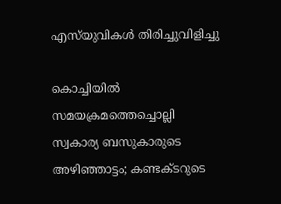എസ്‌യുവികൾ തിരിച്ചുവിളിച്ചു

കൊച്ചിയിൽ സമയക്രമത്തെച്ചൊല്ലി സ്വകാര്യ ബസുകാരുടെ അഴിഞ്ഞാട്ടം; കണ്ടക്ടറുടെ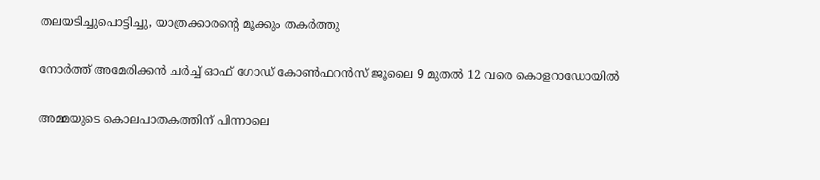തലയടിച്ചുപൊട്ടിച്ചു, യാത്രക്കാരന്റെ മൂക്കും തകർത്തു

നോർത്ത് അമേരിക്കൻ ചർച്ച് ഓഫ് ഗോഡ് കോൺഫറൻസ് ജൂലൈ 9 മുതൽ 12 വരെ കൊളറാഡോയിൽ

അമ്മയുടെ കൊലപാതകത്തിന് പിന്നാലെ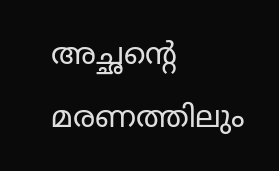അച്ഛന്റെ മരണത്തിലും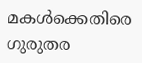മകൾക്കെതിരെ ഗുരുതര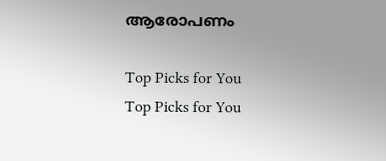ആരോപണം

Top Picks for You
Top Picks for You